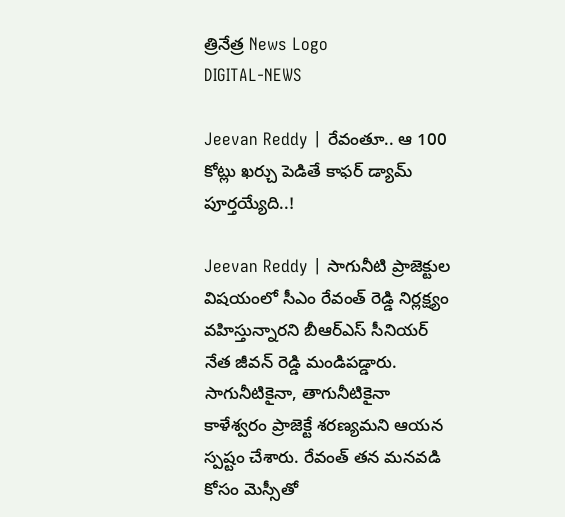త్రినేత్ర News Logo
DIGITAL-NEWS

Jeevan Reddy | రేవంతూ.. ఆ 100 కోట్లు ఖ‌ర్చు పెడితే కాఫ‌ర్ డ్యామ్ పూర్త‌య్యేది..!

Jeevan Reddy | సాగునీటి ప్రాజెక్టుల విష‌యంలో సీఎం రేవంత్ రెడ్డి నిర్ల‌క్ష్యం వ‌హిస్తున్నార‌ని బీఆర్ఎస్ సీనియ‌ర్ నేత జీవ‌న్ రెడ్డి మండిప‌డ్డారు. సాగునీటికైనా, తాగునీటికైనా కాళేశ్వ‌రం ప్రాజెక్టే శ‌ర‌ణ్య‌మ‌ని ఆయ‌న స్ప‌ష్టం చేశారు. రేవంత్ త‌న మ‌నవ‌డి కోసం మెస్సీతో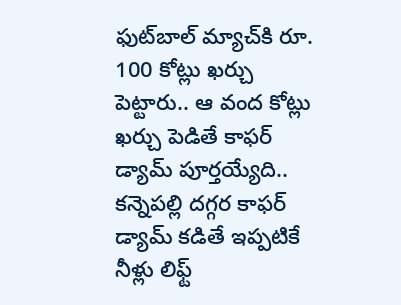ఫుట్‌బాల్ మ్యాచ్‌కి రూ. 100 కోట్లు ఖ‌ర్చు పెట్టారు.. ఆ వంద కోట్లు ఖ‌ర్చు పెడితే కాఫ‌ర్ డ్యామ్ పూర్త‌య్యేది.. క‌న్నెప‌ల్లి ద‌గ్గ‌ర కాఫ‌ర్ డ్యామ్ క‌డితే ఇప్ప‌టికే నీళ్లు లిఫ్ట్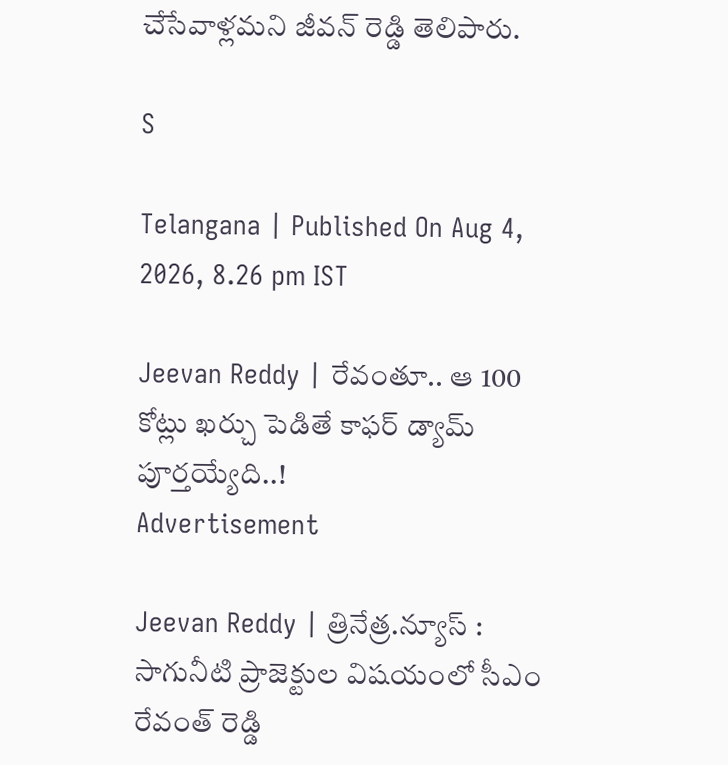చేసేవాళ్ల‌మ‌ని జీవ‌న్ రెడ్డి తెలిపారు.

S

Telangana | Published On Aug 4, 2026, 8.26 pm IST

Jeevan Reddy | రేవంతూ.. ఆ 100 కోట్లు ఖ‌ర్చు పెడితే కాఫ‌ర్ డ్యామ్ పూర్త‌య్యేది..!
Advertisement

Jeevan Reddy | త్రినేత్ర‌.న్యూస్ : సాగునీటి ప్రాజెక్టుల విష‌యంలో సీఎం రేవంత్ రెడ్డి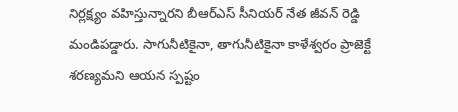నిర్ల‌క్ష్యం వ‌హిస్తున్నార‌ని బీఆర్ఎస్ సీనియ‌ర్ నేత జీవ‌న్ రెడ్డి మండిప‌డ్డారు. సాగునీటికైనా, తాగునీటికైనా కాళేశ్వ‌రం ప్రాజెక్టే శ‌ర‌ణ్య‌మ‌ని ఆయ‌న స్ప‌ష్టం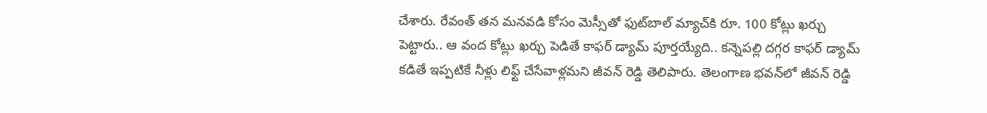చేశారు. రేవంత్ త‌న మ‌నవ‌డి కోసం మెస్సీతో ఫుట్‌బాల్ మ్యాచ్‌కి రూ. 100 కోట్లు ఖ‌ర్చు పెట్టారు.. ఆ వంద కోట్లు ఖ‌ర్చు పెడితే కాఫ‌ర్ డ్యామ్ పూర్త‌య్యేది.. క‌న్నెప‌ల్లి ద‌గ్గ‌ర కాఫ‌ర్ డ్యామ్ క‌డితే ఇప్ప‌టికే నీళ్లు లిఫ్ట్ చేసేవాళ్ల‌మ‌ని జీవ‌న్ రెడ్డి తెలిపారు. తెలంగాణ భ‌వ‌న్‌లో జీవ‌న్ రెడ్డి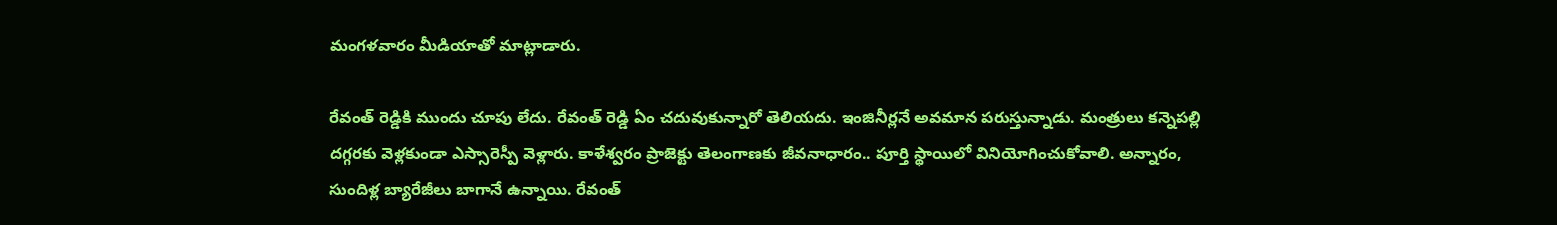మంగ‌ళ‌వారం మీడియాతో మాట్లాడారు.

రేవంత్ రెడ్డికి ముందు చూపు లేదు. రేవంత్ రెడ్డి ఏం చదువుకున్నారో తెలియదు. ఇంజినీర్లనే అవమాన పరుస్తున్నాడు. మంత్రులు కన్నెపల్లి దగ్గరకు వెళ్లకుండా ఎస్సారెస్పీ వెళ్లారు. కాళేశ్వరం ప్రాజెక్టు తెలంగాణకు జీవనాధారం.. పూర్తి స్థాయిలో వినియోగించుకోవాలి. అన్నారం, సుందిళ్ల బ్యారేజీలు బాగానే ఉన్నాయి. రేవంత్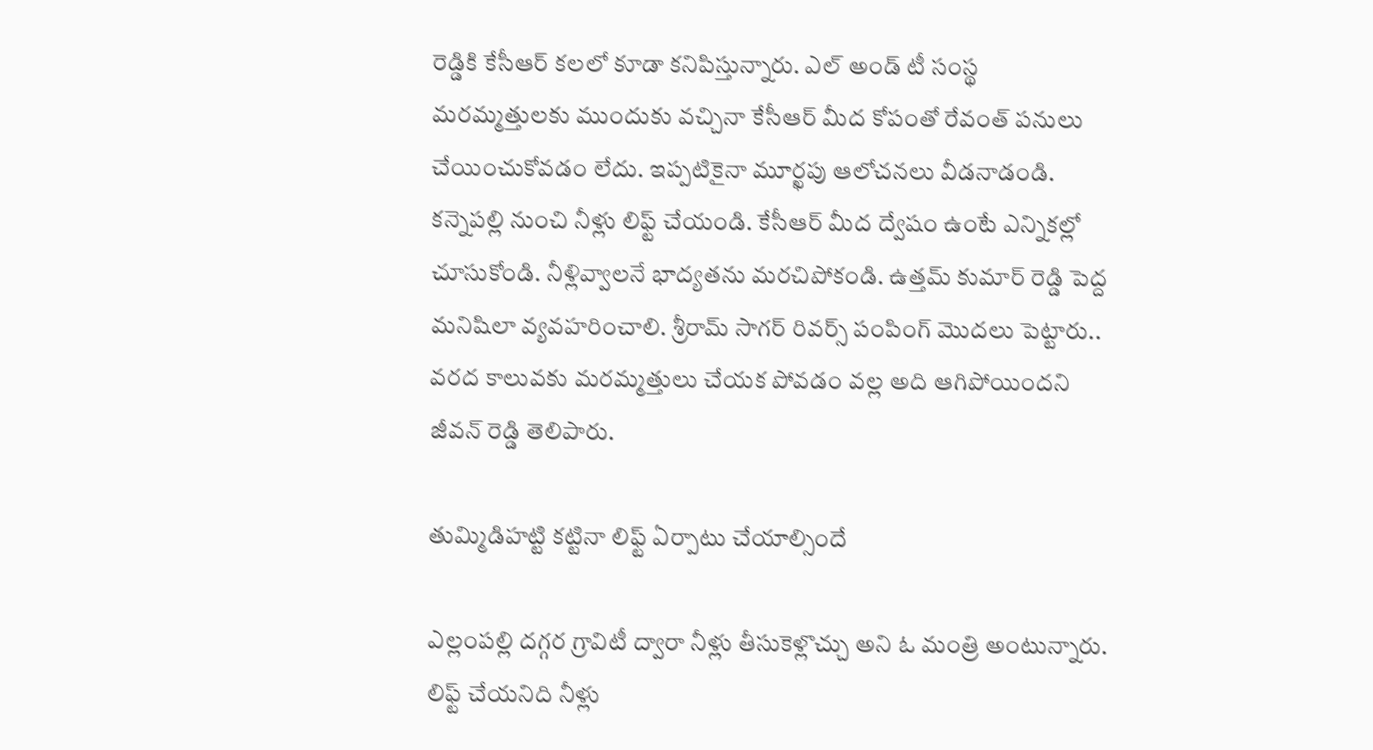రెడ్డికి కేసీఆర్ కలలో కూడా కనిపిస్తున్నారు. ఎల్ అండ్ టీ సంస్థ మరమ్మత్తులకు ముందుకు వచ్చినా కేసీఆర్ మీద కోపంతో రేవంత్ పనులు చేయించుకోవడం లేదు. ఇప్పటికైనా మూర్ఖపు ఆలోచనలు వీడనాడండి. కన్నెపల్లి నుంచి నీళ్లు లిఫ్ట్ చేయండి. కేసీఆర్ మీద ద్వేషం ఉంటే ఎన్నికల్లో చూసుకోండి. నీళ్లివ్వాలనే భాద్యతను మరచిపోకండి. ఉత్తమ్ కుమార్ రెడ్డి పెద్ద మనిషిలా వ్యవహరించాలి. శ్రీరామ్ సాగర్ రివర్స్ పంపింగ్ మొదలు పెట్టారు.. వరద కాలువకు మరమ్మత్తులు చేయక పోవడం వల్ల అది ఆగిపోయిందని జీవ‌న్ రెడ్డి తెలిపారు.

తుమ్మిడిహట్టి కట్టినా లిఫ్ట్ ఏర్పాటు చేయాల్సిందే

ఎల్లంపల్లి దగ్గర గ్రావిటీ ద్వారా నీళ్లు తీసుకెళ్లొచ్చు అని ఓ మంత్రి అంటున్నారు. లిఫ్ట్ చేయనిది నీళ్లు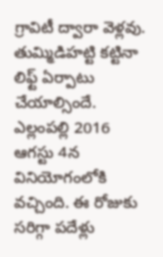గ్రావిటీ ద్వారా వెళ్లవు. తుమ్మిడిహట్టి కట్టినా లిఫ్ట్ ఏర్పాటు చేయాల్సిందే. ఎల్లంపల్లి 2016 ఆగ‌స్టు 4న‌ వినియోగంలోకి వచ్చింది. ఈ రోజుకు సరిగ్గా పదేళ్లు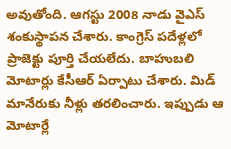అవుతోంది. ఆగస్టు 2008 నాడు వైఎస్ శంకుస్థాపన చేశారు. కాంగ్రెస్ పదేళ్లలో ప్రాజెక్టు పూర్తి చేయలేదు. బాహుబలి మోటార్లు కేసీఆర్ ఏర్పాటు చేశారు. మిడ్ మానేరుకు నీళ్లు తరలించారు. ఇప్పుడు ఆ మోటార్లే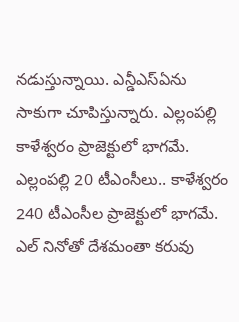నడుస్తున్నాయి. ఎన్డీఎస్ఏను సాకుగా చూపిస్తున్నారు. ఎల్లంపల్లి కాళేశ్వరం ప్రాజెక్టులో భాగమే. ఎల్లంపల్లి 20 టీఎంసీలు.. కాళేశ్వరం 240 టీఎంసీల ప్రాజెక్టులో భాగమే. ఎల్ నినోతో దేశమంతా కరువు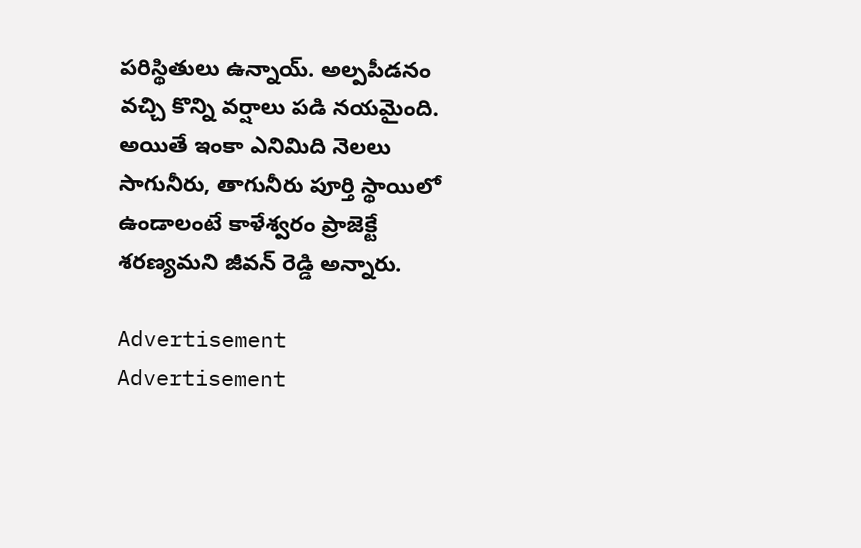పరిస్థితులు ఉన్నాయ్. అల్పపీడనం వచ్చి కొన్ని వర్షాలు పడి నయమైంది. అయితే ఇంకా ఎనిమిది నెలలు సాగునీరు, తాగునీరు పూర్తి స్థాయిలో ఉండాలంటే కాళేశ్వరం ప్రాజెక్టే శరణ్యమ‌ని జీవ‌న్ రెడ్డి అన్నారు.

Advertisement
Advertisement